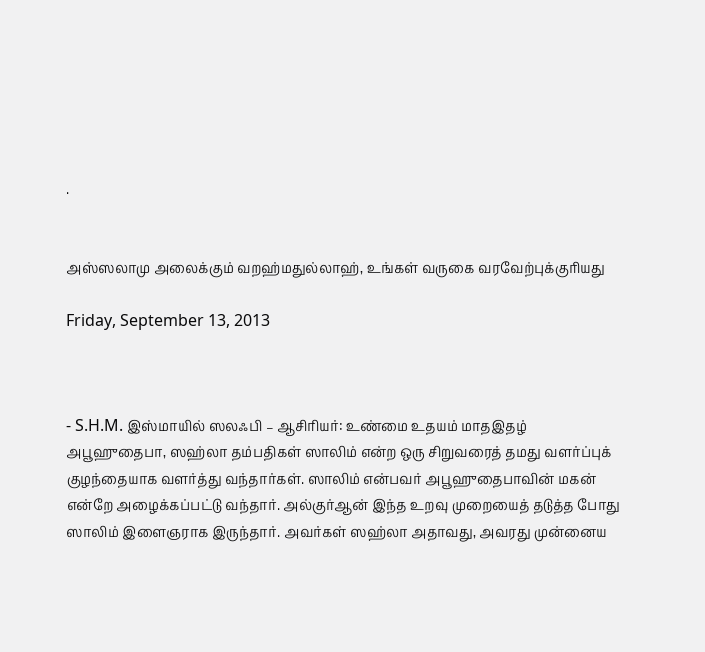.


அஸ்ஸலாமு அலைக்கும் வறஹ்மதுல்லாஹ், உங்கள் வருகை வரவேற்புக்குரியது

Friday, September 13, 2013



- S.H.M. இஸ்மாயில் ஸலஃபி – ஆசிரியர்: உண்மை உதயம் மாதஇதழ்
அபூஹுதைபா, ஸஹ்லா தம்பதிகள் ஸாலிம் என்ற ஒரு சிறுவரைத் தமது வளர்ப்புக் குழந்தையாக வளர்த்து வந்தார்கள். ஸாலிம் என்பவர் அபூஹுதைபாவின் மகன் என்றே அழைக்கப்பட்டு வந்தார். அல்குர்ஆன் இந்த உறவு முறையைத் தடுத்த போது ஸாலிம் இளைஞராக இருந்தார். அவர்கள் ஸஹ்லா அதாவது, அவரது முன்னைய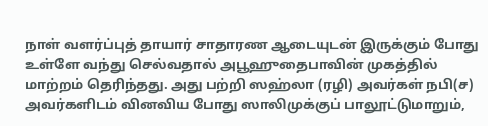நாள் வளர்ப்புத் தாயார் சாதாரண ஆடையுடன் இருக்கும் போது உள்ளே வந்து செல்வதால் அபூஹுதைபாவின் முகத்தில் மாற்றம் தெரிந்தது. அது பற்றி ஸஹ்லா (ரழி) அவர்கள் நபி(ச) அவர்களிடம் வினவிய போது ஸாலிமுக்குப் பாலூட்டுமாறும்,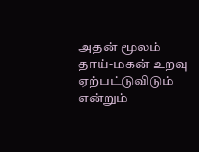அதன் மூலம் தாய்-மகன் உறவு ஏற்பட்டுவிடும் என்றும்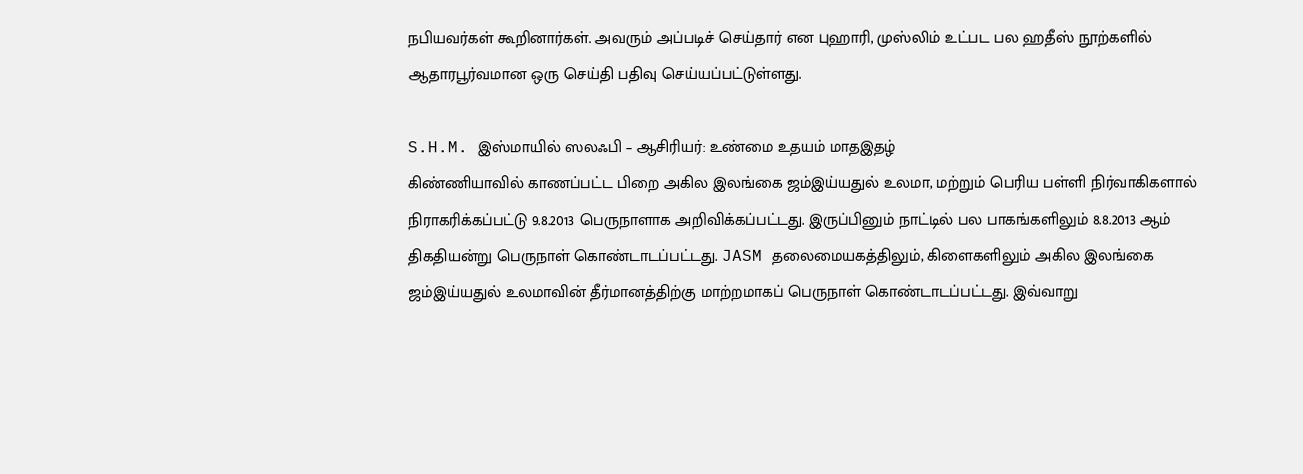நபியவர்கள் கூறினார்கள். அவரும் அப்படிச் செய்தார் என புஹாரி, முஸ்லிம் உட்பட பல ஹதீஸ் நூற்களில் ஆதாரபூர்வமான ஒரு செய்தி பதிவு செய்யப்பட்டுள்ளது.

S.H.M. இஸ்மாயில் ஸலஃபி – ஆசிரியர்: உண்மை உதயம் மாதஇதழ்
கிண்ணியாவில் காணப்பட்ட பிறை அகில இலங்கை ஜம்இய்யதுல் உலமா, மற்றும் பெரிய பள்ளி நிர்வாகிகளால் நிராகரிக்கப்பட்டு 9.8.2013 பெருநாளாக அறிவிக்கப்பட்டது. இருப்பினும் நாட்டில் பல பாகங்களிலும் 8.8.2013 ஆம் திகதியன்று பெருநாள் கொண்டாடப்பட்டது. JASM தலைமையகத்திலும், கிளைகளிலும் அகில இலங்கை ஜம்இய்யதுல் உலமாவின் தீர்மானத்திற்கு மாற்றமாகப் பெருநாள் கொண்டாடப்பட்டது. இவ்வாறு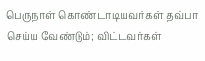பெருநாள் கொண்டாடியவர்கள் தவ்பா செய்ய வேண்டும்; விட்டவர்கள்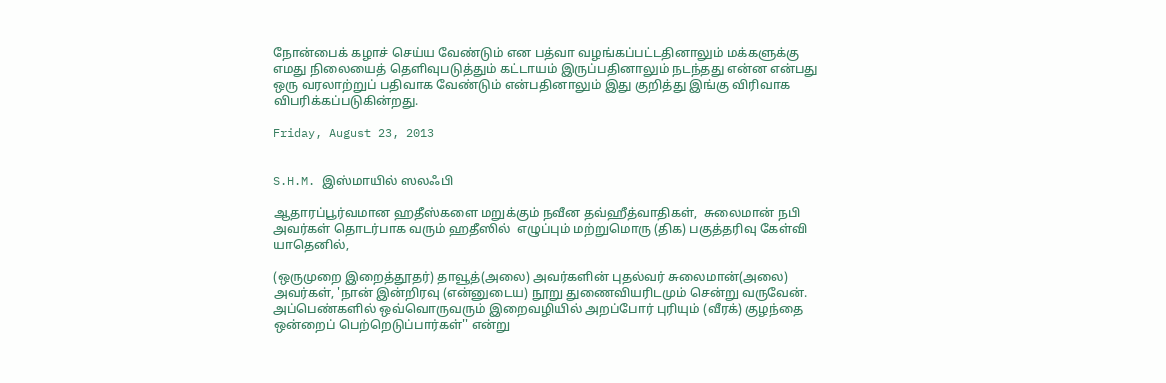நோன்பைக் கழாச் செய்ய வேண்டும் என பத்வா வழங்கப்பட்டதினாலும் மக்களுக்கு எமது நிலையைத் தெளிவுபடுத்தும் கட்டாயம் இருப்பதினாலும் நடந்தது என்ன என்பது ஒரு வரலாற்றுப் பதிவாக வேண்டும் என்பதினாலும் இது குறித்து இங்கு விரிவாக விபரிக்கப்படுகின்றது.

Friday, August 23, 2013


S.H.M. இஸ்மாயில் ஸலஃபி

ஆதாரப்பூர்வமான ஹதீஸ்களை மறுக்கும் நவீன தவ்ஹீத்வாதிகள்,  சுலைமான் நபி அவர்கள் தொடர்பாக வரும் ஹதீஸில்  எழுப்பும் மற்றுமொரு (திக) பகுத்தரிவு கேள்வி யாதெனில்,

(ஒருமுறை இறைத்தூதர்) தாவூத்(அலை) அவர்களின் புதல்வர் சுலைமான்(அலை) அவர்கள், 'நான் இன்றிரவு (என்னுடைய) நூறு துணைவியரிடமும் சென்று வருவேன். அப்பெண்களில் ஒவ்வொருவரும் இறைவழியில் அறப்போர் புரியும் (வீரக்) குழந்தை ஒன்றைப் பெற்றெடுப்பார்கள்'' என்று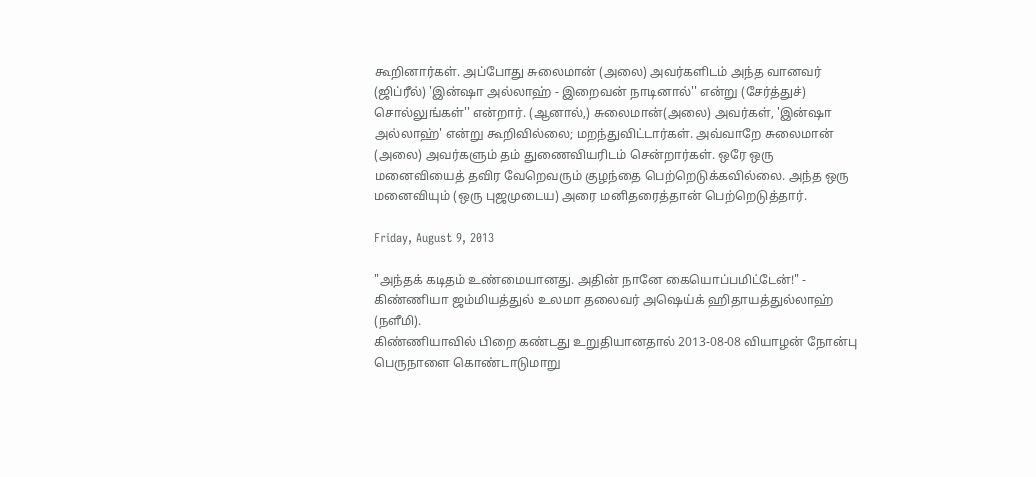கூறினார்கள். அப்போது சுலைமான் (அலை) அவர்களிடம் அந்த வானவர் (ஜிப்ரீல்) 'இன்ஷா அல்லாஹ் - இறைவன் நாடினால்'' என்று (சேர்த்துச்) சொல்லுங்கள்'' என்றார். (ஆனால்,) சுலைமான்(அலை) அவர்கள், 'இன்ஷா அல்லாஹ்' என்று கூறிவில்லை; மறந்துவிட்டார்கள். அவ்வாறே சுலைமான் (அலை) அவர்களும் தம் துணைவியரிடம் சென்றார்கள். ஒரே ஒரு மனைவியைத் தவிர வேறெவரும் குழந்தை பெற்றெடுக்கவில்லை. அந்த ஒரு மனைவியும் (ஒரு புஜமுடைய) அரை மனிதரைத்தான் பெற்றெடுத்தார்.

Friday, August 9, 2013

"அந்தக் கடிதம் உண்மையானது. அதின் நானே கையொப்பமிட்டேன்!" - கிண்ணியா ஜம்மியத்துல் உலமா தலைவர் அஷெய்க் ஹிதாயத்துல்லாஹ் (நளீமி).
கிண்ணியாவில் பிறை கண்டது உறுதியானதால் 2013-08-08 வியாழன் நோன்பு பெருநாளை கொண்டாடுமாறு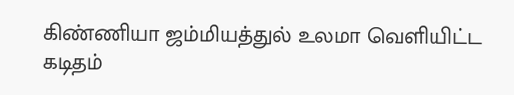கிண்ணியா ஜம்மியத்துல் உலமா வெளியிட்ட கடிதம்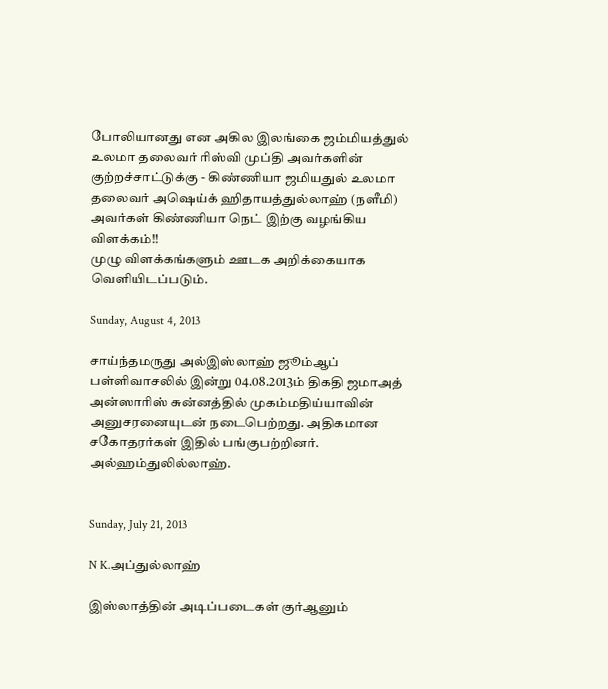போலியானது என அகில இலங்கை ஜம்மியத்துல் உலமா தலைவர் ரிஸ்வி முப்தி அவர்களின் குற்றச்சாட்டுக்கு - கிண்ணியா ஜமியதுல் உலமா தலைவர் அஷெய்க் ஹிதாயத்துல்லாஹ் (நளீமி) அவர்கள் கிண்ணியா நெட் இற்கு வழங்கிய விளக்கம்!!
முழு விளக்கங்களும் ஊடக அறிக்கையாக வெளியிடப்படும்.

Sunday, August 4, 2013

சாய்ந்தமருது அல்இஸ்லாஹ் ஜூம்ஆப் பள்ளிவாசலில் இன்று 04.08.2013ம் திகதி ஜமாஅத் அன்ஸாரிஸ் சுன்னத்தில் முகம்மதிய்யாவின் அனுசரனையுடன் நடைபெற்றது. அதிகமான சகோதரர்கள் இதில் பங்குபற்றினர். அல்ஹம்துலில்லாஹ்.


Sunday, July 21, 2013

N K.அப்துல்லாஹ்

இஸ்லாத்தின் அடிப்படைகள் குர்ஆனும்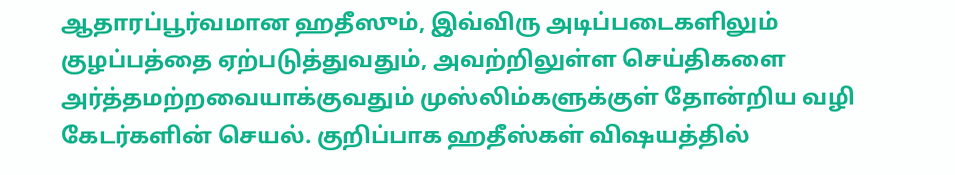ஆதாரப்பூர்வமான ஹதீஸும், இவ்விரு அடிப்படைகளிலும் குழப்பத்தை ஏற்படுத்துவதும், அவற்றிலுள்ள செய்திகளை அர்த்தமற்றவையாக்குவதும் முஸ்லிம்களுக்குள் தோன்றிய வழி கேடர்களின் செயல். குறிப்பாக ஹதீஸ்கள் விஷயத்தில்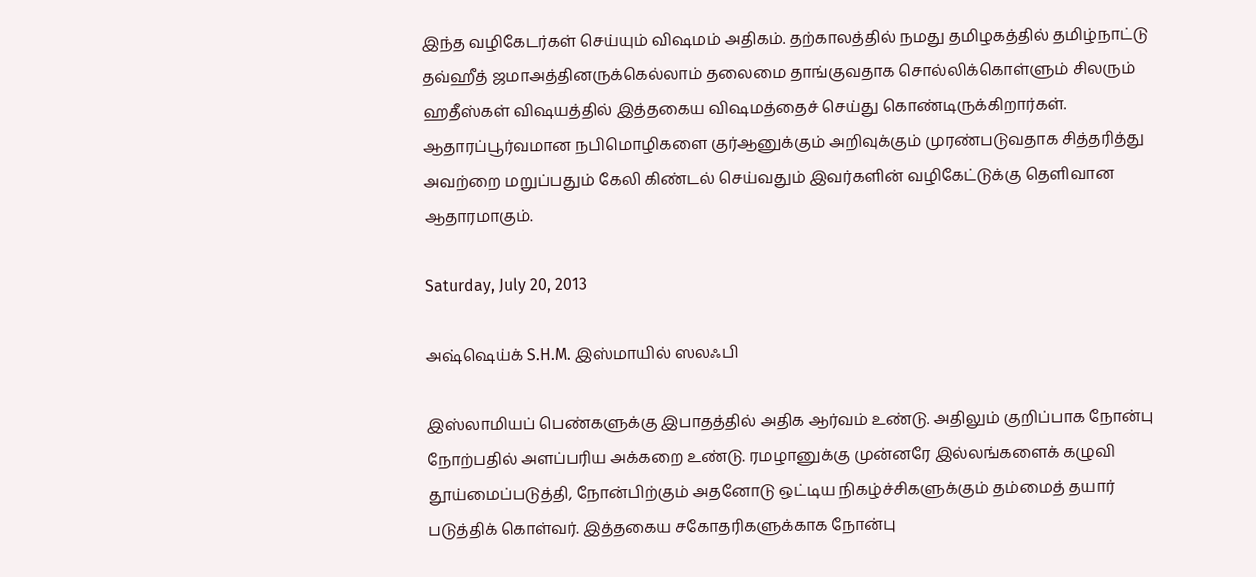இந்த வழிகேடர்கள் செய்யும் விஷமம் அதிகம். தற்காலத்தில் நமது தமிழகத்தில் தமிழ்நாட்டு தவ்ஹீத் ஜமாஅத்தினருக்கெல்லாம் தலைமை தாங்குவதாக சொல்லிக்கொள்ளும் சிலரும் ஹதீஸ்கள் விஷயத்தில் இத்தகைய விஷமத்தைச் செய்து கொண்டிருக்கிறார்கள். ஆதாரப்பூர்வமான நபிமொழிகளை குர்ஆனுக்கும் அறிவுக்கும் முரண்படுவதாக சித்தரித்து அவற்றை மறுப்பதும் கேலி கிண்டல் செய்வதும் இவர்களின் வழிகேட்டுக்கு தெளிவான ஆதாரமாகும்.

Saturday, July 20, 2013

அஷ்ஷெய்க் S.H.M. இஸ்மாயில் ஸலஃபி

இஸ்லாமியப் பெண்களுக்கு இபாதத்தில் அதிக ஆர்வம் உண்டு. அதிலும் குறிப்பாக நோன்பு நோற்பதில் அளப்பரிய அக்கறை உண்டு. ரமழானுக்கு முன்னரே இல்லங்களைக் கழுவி தூய்மைப்படுத்தி, நோன்பிற்கும் அதனோடு ஒட்டிய நிகழ்ச்சிகளுக்கும் தம்மைத் தயார் படுத்திக் கொள்வர். இத்தகைய சகோதரிகளுக்காக நோன்பு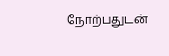நோற்பதுடன்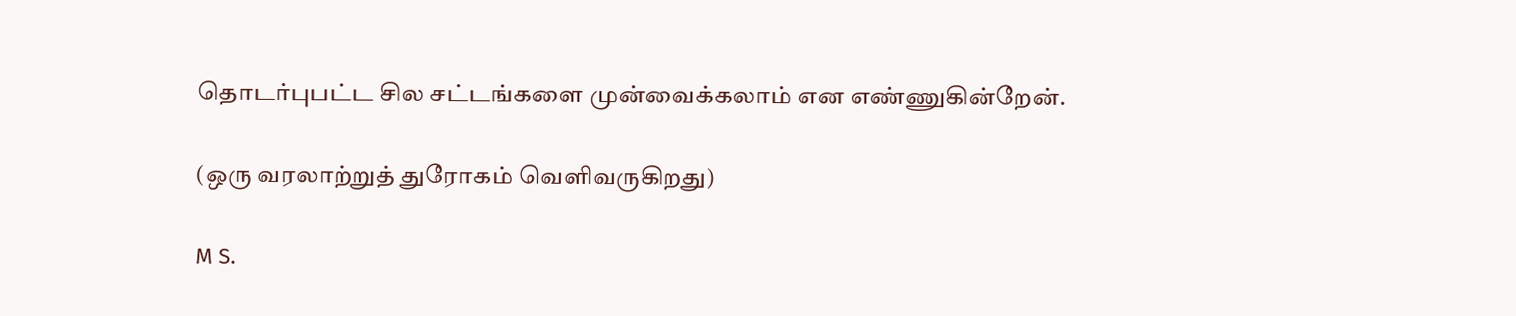தொடர்புபட்ட சில சட்டங்களை முன்வைக்கலாம் என எண்ணுகின்றேன்.

(ஒரு வரலாற்றுத் துரோகம் வெளிவருகிறது)

M S.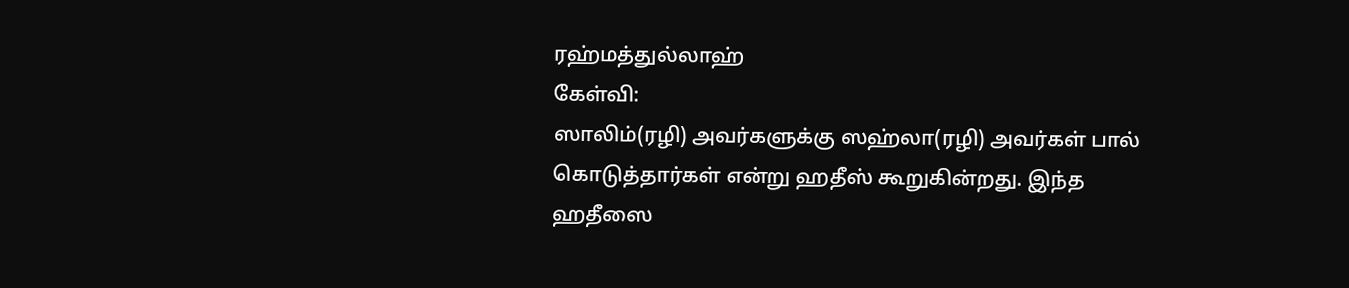ரஹ்மத்துல்லாஹ்
கேள்வி:
ஸாலிம்(ரழி) அவர்களுக்கு ஸஹ்லா(ரழி) அவர்கள் பால் கொடுத்தார்கள் என்று ஹதீஸ் கூறுகின்றது. இந்த ஹதீஸை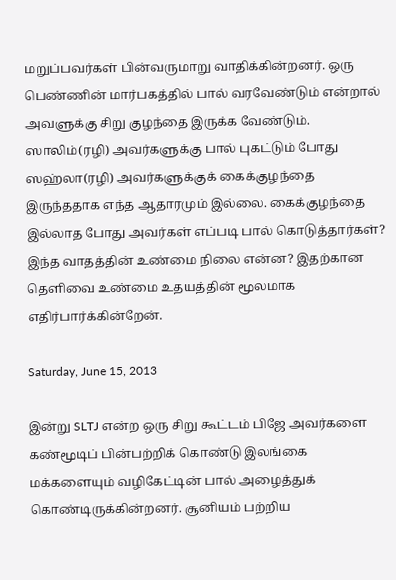மறுப்பவர்கள் பின்வருமாறு வாதிக்கின்றனர். ஒரு பெண்ணின் மார்பகத்தில் பால் வரவேண்டும் என்றால் அவளுக்கு சிறு குழந்தை இருக்க வேண்டும். ஸாலிம்(ரழி) அவர்களுக்கு பால் புகட்டும் போது ஸஹ்லா(ரழி) அவர்களுக்குக் கைக்குழந்தை இருந்ததாக எந்த ஆதாரமும் இல்லை. கைக்குழந்தை இல்லாத போது அவர்கள் எப்படி பால் கொடுத்தார்கள்?
இந்த வாதத்தின் உண்மை நிலை என்ன? இதற்கான தெளிவை உண்மை உதயத்தின் மூலமாக எதிர்பார்க்கின்றேன்.

Saturday, June 15, 2013

இன்று SLTJ என்ற ஒரு சிறு கூட்டம் பிஜே அவர்களை கண்மூடிப் பின்பற்றிக் கொண்டு இலங்கை மக்களையும் வழிகேட்டின் பால் அழைத்துக் கொண்டிருக்கின்றனர். சூனியம் பற்றிய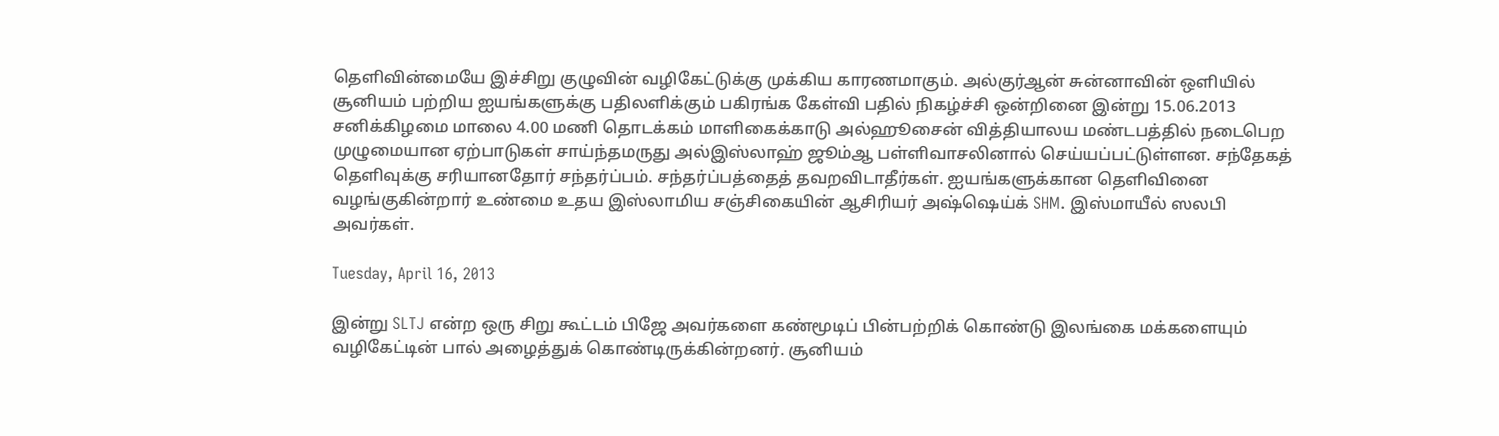தெளிவின்மையே இச்சிறு குழுவின் வழிகேட்டுக்கு முக்கிய காரணமாகும். அல்குர்ஆன் சுன்னாவின் ஒளியில் சூனியம் பற்றிய ஐயங்களுக்கு பதிலளிக்கும் பகிரங்க கேள்வி பதில் நிகழ்ச்சி ஒன்றினை இன்று 15.06.2013 சனிக்கிழமை மாலை 4.00 மணி தொடக்கம் மாளிகைக்காடு அல்ஹூசைன் வித்தியாலய மண்டபத்தில் நடைபெற முழுமையான ஏற்பாடுகள் சாய்ந்தமருது அல்இஸ்லாஹ் ஜூம்ஆ பள்ளிவாசலினால் செய்யப்பட்டுள்ளன. சந்தேகத் தெளிவுக்கு சரியானதோர் சந்தர்ப்பம். சந்தர்ப்பத்தைத் தவறவிடாதீர்கள். ஐயங்களுக்கான தெளிவினை வழங்குகின்றார் உண்மை உதய இஸ்லாமிய சஞ்சிகையின் ஆசிரியர் அஷ்ஷெய்க் SHM. இஸ்மாயீல் ஸலபி அவர்கள்.

Tuesday, April 16, 2013

இன்று SLTJ என்ற ஒரு சிறு கூட்டம் பிஜே அவர்களை கண்மூடிப் பின்பற்றிக் கொண்டு இலங்கை மக்களையும் வழிகேட்டின் பால் அழைத்துக் கொண்டிருக்கின்றனர். சூனியம்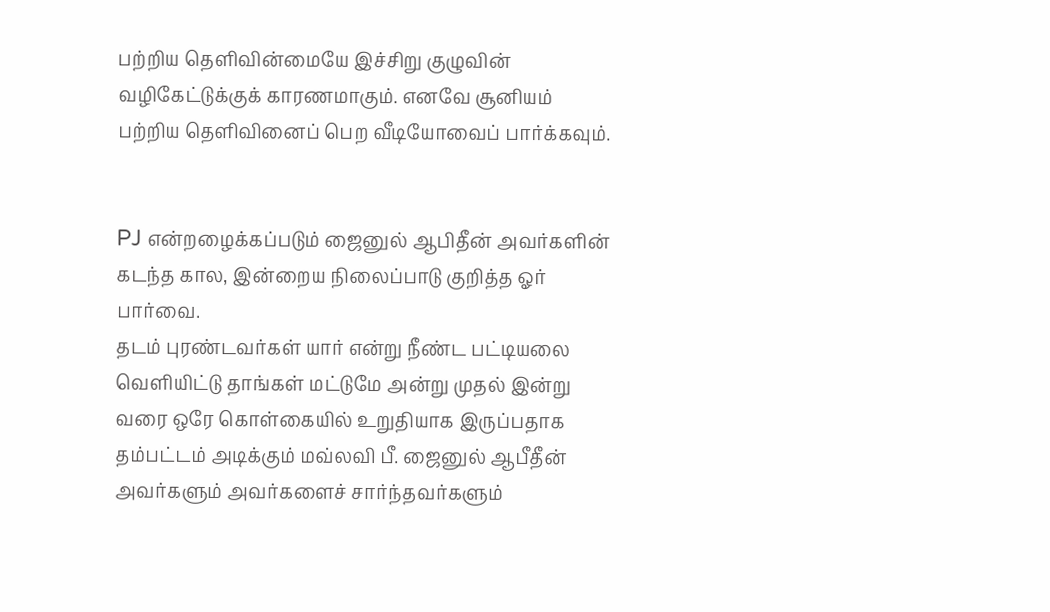பற்றிய தெளிவின்மையே இச்சிறு குழுவின் வழிகேட்டுக்குக் காரணமாகும். எனவே சூனியம் பற்றிய தெளிவினைப் பெற வீடியோவைப் பார்க்கவும்.


PJ என்றழைக்கப்படும் ஜைனுல் ஆபிதீன் அவர்களின் கடந்த கால, இன்றைய நிலைப்பாடு குறித்த ஓர் பார்வை.
தடம் புரண்டவர்கள் யார் என்று நீண்ட பட்டியலை வெளியிட்டு தாங்கள் மட்டுமே அன்று முதல் இன்று வரை ஒரே கொள்கையில் உறுதியாக இருப்பதாக தம்பட்டம் அடிக்கும் மவ்லவி பீ. ஜைனுல் ஆபீதீன் அவர்களும் அவர்களைச் சார்ந்தவர்களும்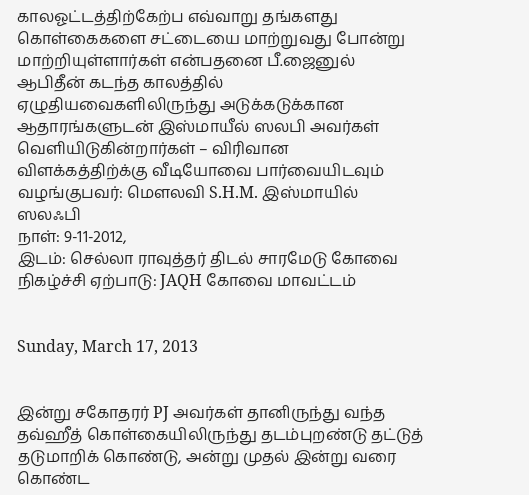காலஓட்டத்திற்கேற்ப எவ்வாறு தங்களது கொள்கைகளை சட்டையை மாற்றுவது போன்று மாற்றியுள்ளார்கள் என்பதனை பீ.ஜைனுல் ஆபிதீன் கடந்த காலத்தில் ஏழுதியவைகளிலிருந்து அடுக்கடுக்கான ஆதாரங்களுடன் இஸ்மாயீல் ஸலபி அவர்கள் வெளியிடுகின்றார்கள் – விரிவான விளக்கத்திற்க்கு வீடியோவை பார்வையிடவும்
வழங்குபவர்: மௌலவி S.H.M. இஸ்மாயில் ஸலஃபி
நாள்: 9-11-2012,
இடம்: செல்லா ராவுத்தர் திடல் சாரமேடு கோவை
நிகழ்ச்சி ஏற்பாடு: JAQH கோவை மாவட்டம்


Sunday, March 17, 2013


இன்று சகோதரர் PJ அவர்கள் தானிருந்து வந்த தவ்ஹீத் கொள்கையிலிருந்து தடம்புறண்டு தட்டுத் தடுமாறிக் கொண்டு, அன்று முதல் இன்று வரை கொண்ட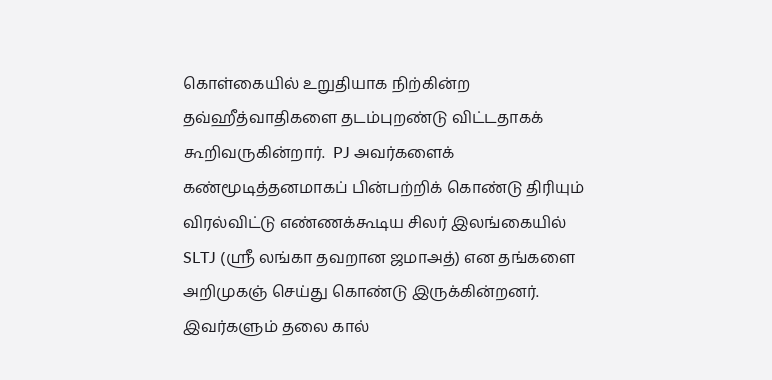கொள்கையில் உறுதியாக நிற்கின்ற தவ்ஹீத்வாதிகளை தடம்புறண்டு விட்டதாகக் கூறிவருகின்றார்.  PJ அவர்களைக் கண்மூடித்தனமாகப் பின்பற்றிக் கொண்டு திரியும் விரல்விட்டு எண்ணக்கூடிய சிலர் இலங்கையில் SLTJ (ஸ்ரீ லங்கா தவறான ஜமாஅத்) என தங்களை அறிமுகஞ் செய்து கொண்டு இருக்கின்றனர். இவர்களும் தலை கால்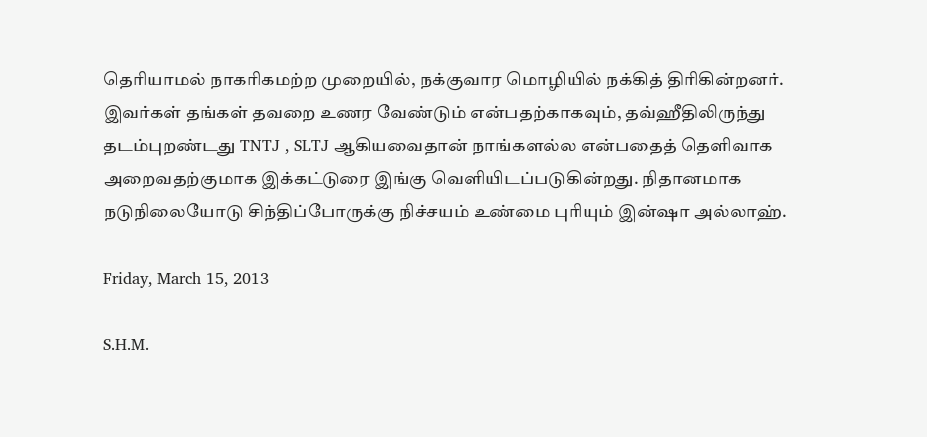தெரியாமல் நாகரிகமற்ற முறையில், நக்குவார மொழியில் நக்கித் திரிகின்றனர். இவர்கள் தங்கள் தவறை உணர வேண்டும் என்பதற்காகவும், தவ்ஹீதிலிருந்து தடம்புறண்டது TNTJ , SLTJ ஆகியவைதான் நாங்களல்ல என்பதைத் தெளிவாக அறைவதற்குமாக இக்கட்டுரை இங்கு வெளியிடப்படுகின்றது. நிதானமாக  நடுநிலையோடு சிந்திப்போருக்கு நிச்சயம் உண்மை புரியும் இன்ஷா அல்லாஹ்.

Friday, March 15, 2013

S.H.M.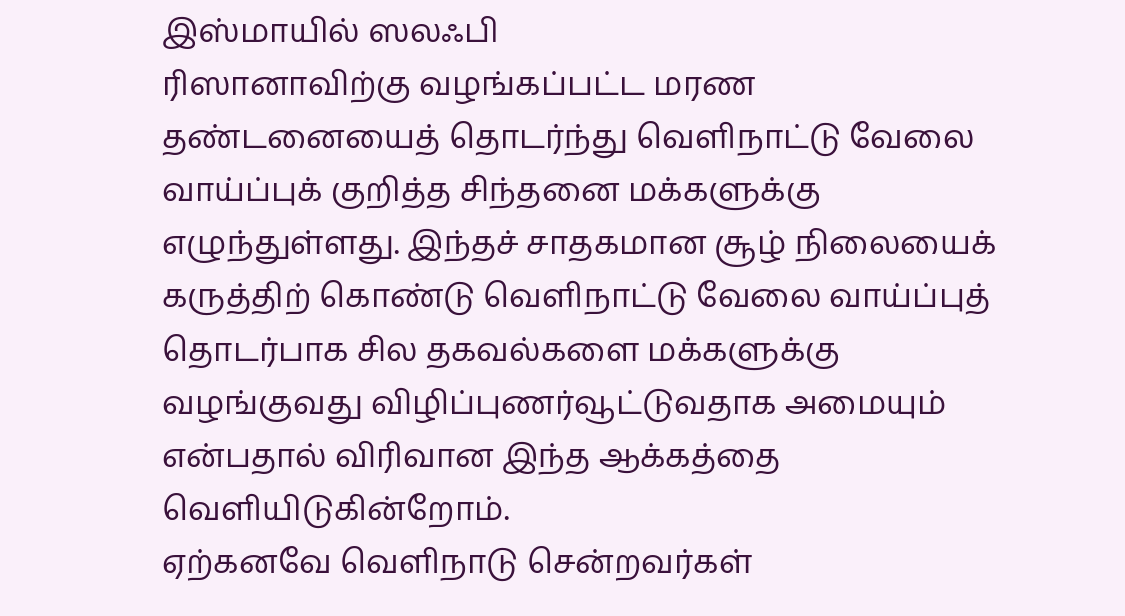இஸ்மாயில் ஸலஃபி
ரிஸானாவிற்கு வழங்கப்பட்ட மரண தண்டனையைத் தொடர்ந்து வெளிநாட்டு வேலை வாய்ப்புக் குறித்த சிந்தனை மக்களுக்கு எழுந்துள்ளது. இந்தச் சாதகமான சூழ் நிலையைக் கருத்திற் கொண்டு வெளிநாட்டு வேலை வாய்ப்புத் தொடர்பாக சில தகவல்களை மக்களுக்கு வழங்குவது விழிப்புணர்வூட்டுவதாக அமையும் என்பதால் விரிவான இந்த ஆக்கத்தை வெளியிடுகின்றோம்.
ஏற்கனவே வெளிநாடு சென்றவர்கள்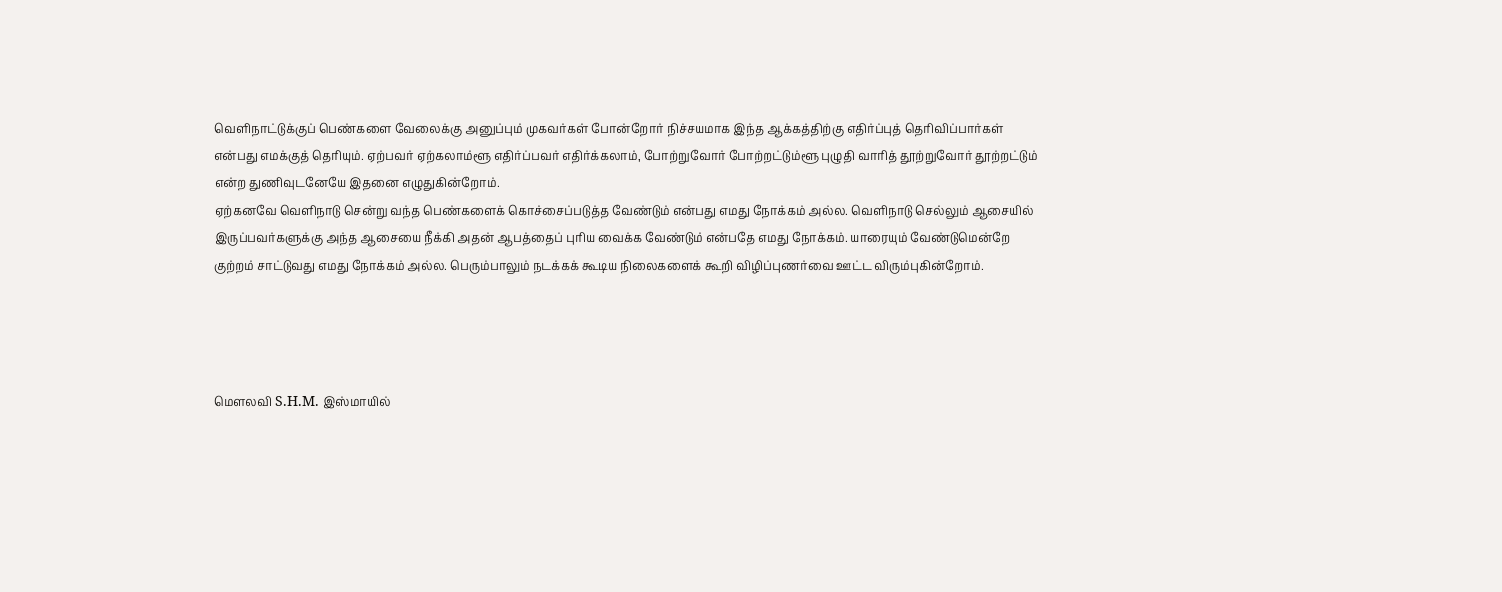வெளிநாட்டுக்குப் பெண்களை வேலைக்கு அனுப்பும் முகவர்கள் போன்றோர் நிச்சயமாக இந்த ஆக்கத்திற்கு எதிர்ப்புத் தெரிவிப்பார்கள் என்பது எமக்குத் தெரியும். ஏற்பவர் ஏற்கலாம்ளூ எதிர்ப்பவர் எதிர்க்கலாம், போற்றுவோர் போற்றட்டும்ளூ புழுதி வாரித் தூற்றுவோர் தூற்றட்டும் என்ற துணிவுடனேயே இதனை எழுதுகின்றோம்.
ஏற்கனவே வெளிநாடு சென்று வந்த பெண்களைக் கொச்சைப்படுத்த வேண்டும் என்பது எமது நோக்கம் அல்ல. வெளிநாடு செல்லும் ஆசையில் இருப்பவர்களுக்கு அந்த ஆசையை நீக்கி அதன் ஆபத்தைப் புரிய வைக்க வேண்டும் என்பதே எமது நோக்கம். யாரையும் வேண்டுமென்றே குற்றம் சாட்டுவது எமது நோக்கம் அல்ல. பெரும்பாலும் நடக்கக் கூடிய நிலைகளைக் கூறி விழிப்புணர்வை ஊட்ட விரும்புகின்றோம்.




மௌலவி S.H.M. இஸ்மாயில்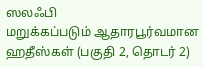ஸலஃபி
மறுக்கப்படும் ஆதாரபூர்வமான ஹதீஸ்கள் (பகுதி 2, தொடர் 2)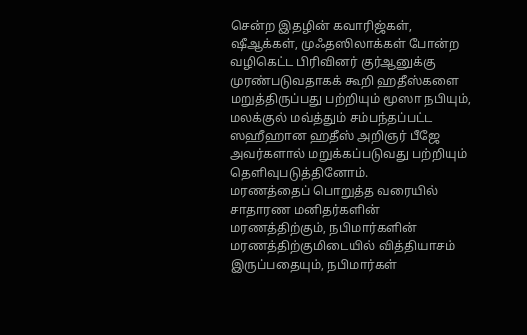சென்ற இதழின் கவாரிஜ்கள், ஷீஆக்கள், முஃதஸிலாக்கள் போன்ற வழிகெட்ட பிரிவினர் குர்ஆனுக்கு முரண்படுவதாகக் கூறி ஹதீஸ்களை மறுத்திருப்பது பற்றியும் மூஸா நபியும், மலக்குல் மவ்த்தும் சம்பந்தப்பட்ட ஸஹீஹான ஹதீஸ் அறிஞர் பீஜே அவர்களால் மறுக்கப்படுவது பற்றியும் தெளிவுபடுத்தினோம்.
மரணத்தைப் பொறுத்த வரையில் சாதாரண மனிதர்களின் மரணத்திற்கும், நபிமார்களின் மரணத்திற்குமிடையில் வித்தியாசம் இருப்பதையும், நபிமார்கள்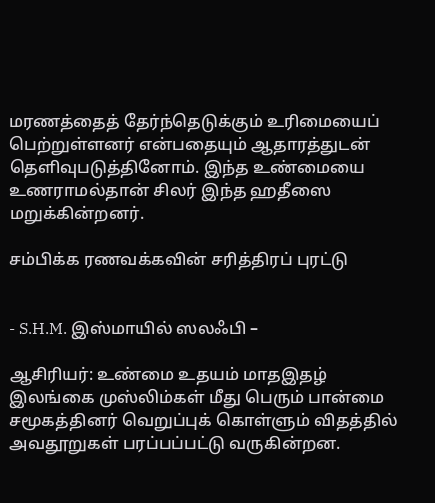மரணத்தைத் தேர்ந்தெடுக்கும் உரிமையைப் பெற்றுள்ளனர் என்பதையும் ஆதாரத்துடன் தெளிவுபடுத்தினோம். இந்த உண்மையை உணராமல்தான் சிலர் இந்த ஹதீஸை மறுக்கின்றனர்.

சம்பிக்க ரணவக்கவின் சரித்திரப் புரட்டு


- S.H.M. இஸ்மாயில் ஸலஃபி –

ஆசிரியர்: உண்மை உதயம் மாதஇதழ்
இலங்கை முஸ்லிம்கள் மீது பெரும் பான்மை சமூகத்தினர் வெறுப்புக் கொள்ளும் விதத்தில் அவதூறுகள் பரப்பப்பட்டு வருகின்றன.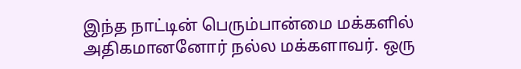இந்த நாட்டின் பெரும்பான்மை மக்களில் அதிகமானனோர் நல்ல மக்களாவர். ஒரு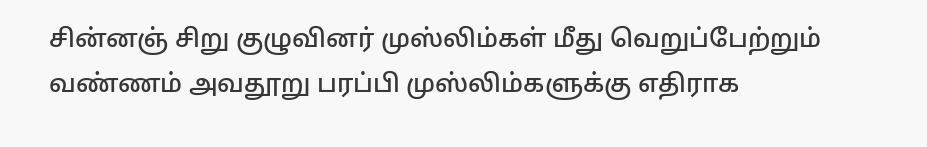சின்னஞ் சிறு குழுவினர் முஸ்லிம்கள் மீது வெறுப்பேற்றும் வண்ணம் அவதூறு பரப்பி முஸ்லிம்களுக்கு எதிராக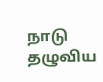நாடு தழுவிய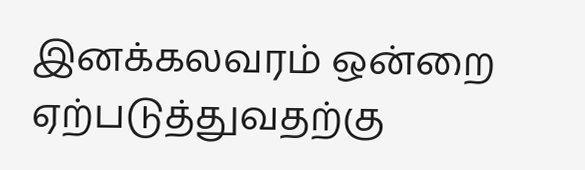இனக்கலவரம் ஒன்றை ஏற்படுத்துவதற்கு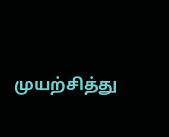முயற்சித்து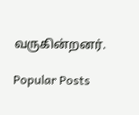வருகின்றனர்.

Popular Posts